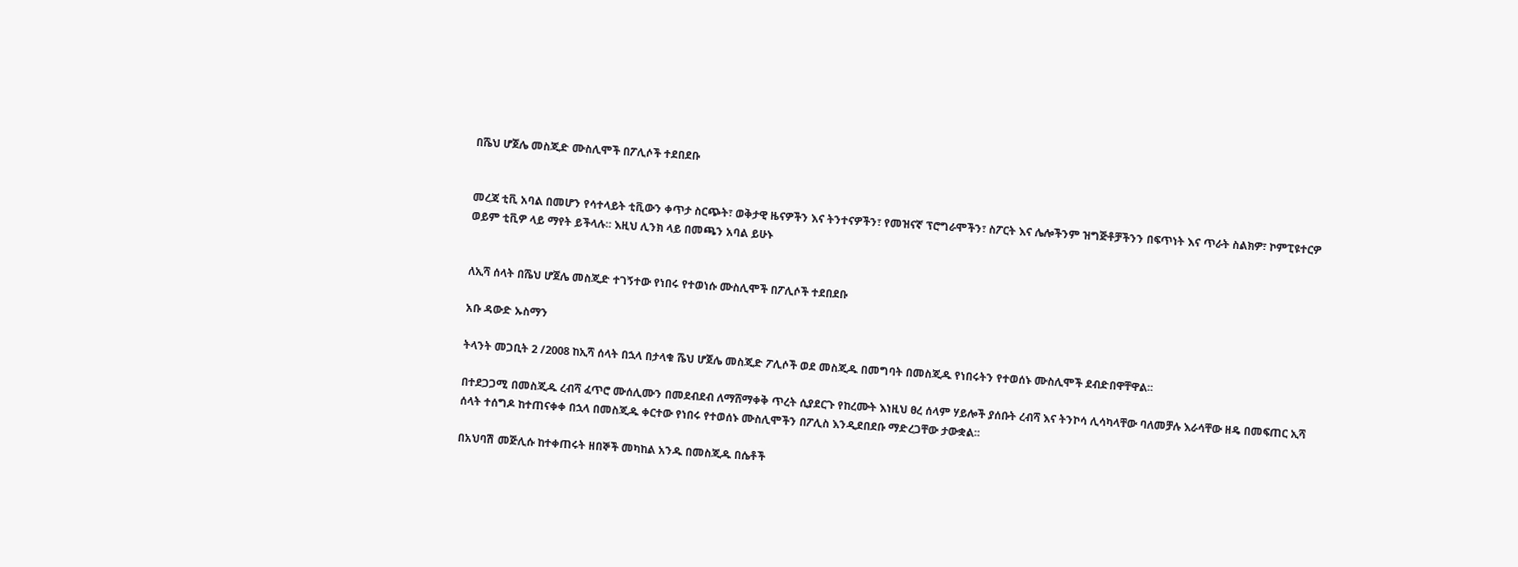በሼህ ሆጀሌ መስጂድ ሙስሊሞች በፖሊሶች ተደበደቡ


መረጃ ቲቪ አባል በመሆን የሳተላይት ቲቪውን ቀጥታ ስርጭት፣ ወቅታዊ ዜናዎችን እና ትንተናዎችን፣ የመዝናኛ ፕሮግራሞችን፣ ስፖርት እና ሌሎችንም ዝግጅቶቻችንን በፍጥነት እና ጥራት ስልክዎ፣ ኮምፒዩተርዎ ወይም ቲቪዎ ላይ ማየት ይችላሉ። እዚህ ሊንክ ላይ በመጫን አባል ይሁኑ


ለኢሻ ሰላት በሼህ ሆጀሌ መስጂድ ተገኝተው የነበሩ የተወነሱ ሙስሊሞች በፖሊሶች ተደበደቡ

አቡ ዳውድ ኡስማን

ትላንት መጋቢት 2 /2008 ከኢሻ ሰላት በኋላ በታላቁ ሼህ ሆጀሌ መስጂድ ፖሊሶች ወደ መስጂዱ በመግባት በመስጂዱ የነበሩትን የተወሰኑ ሙስሊሞች ደብድበዋቸዋል፡፡

በተደጋጋሚ በመስጂዱ ረብሻ ፈጥሮ ሙሰሊሙን በመደብደብ ለማሸማቀቅ ጥረት ሲያደርጉ የከረሙት እነዚህ ፀረ ሰላም ሃይሎች ያሰቡት ረብሻ እና ትንኮሳ ሊሳካላቸው ባለመቻሉ እራሳቸው ዘዴ በመፍጠር ኢሻ ሰላት ተሰግዶ ከተጠናቀቀ በኋላ በመስጂዱ ቀርተው የነበሩ የተወሰኑ ሙስሊሞችን በፖሊስ እንዲደበደቡ ማድረጋቸው ታውቋል፡፡

በአህባሽ መጅሊሱ ከተቀጠሩት ዘበኞች መካከል አንዱ በመስጂዱ በሴቶች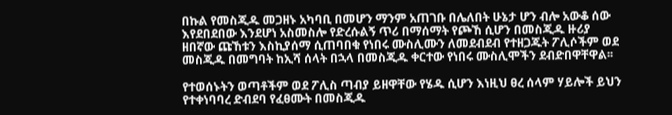በኩል የመስጂዱ መጋዘኑ አካባቢ በመሆን ማንም አጠገቡ በሌለበት ሁኔታ ሆን ብሎ አውቆ ሰው እየደበደበው እንደሆነ አስመስሎ የድረሱልኝ ጥሪ በማሰማት የጮኸ ሲሆን በመስጂዱ ዙሪያ ዘበኛው ጩኸቱን እስኪያሰማ ሲጠባበቁ የነበሩ ሙስሊሙን ለመደብደብ የተዘጋጁት ፖሊሶችም ወደ መስጂዱ በመግባት ከኢሻ ሰላት በኋላ በመስጂዱ ቀርተው የነበሩ ሙስሊሞችን ደብድበዋቸዋል፡፡

የተወሰኑትን ወጣቶችም ወደ ፖሊስ ጣብያ ይዘዋቸው የሄዱ ሲሆን እነዚህ ፀረ ሰላም ሃይሎች ይህን የተቀነባባረ ድብደባ የፈፀሙት በመስጂዱ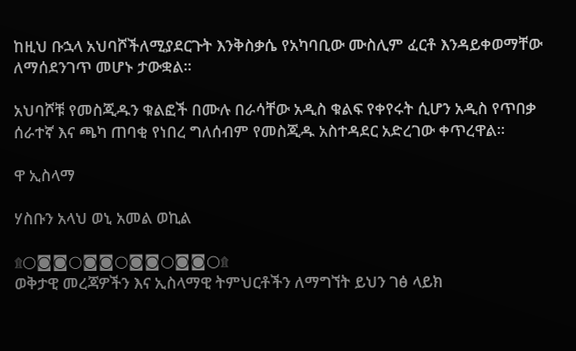ከዚህ ቡኋላ አህባሾችለሚያደርጉት እንቅስቃሴ የአካባቢው ሙስሊም ፈርቶ እንዳይቀወማቸው ለማሰደንገጥ መሆኑ ታውቋል፡፡

አህባሾቹ የመስጂዱን ቁልፎች በሙሉ በራሳቸው አዲስ ቁልፍ የቀየሩት ሲሆን አዲስ የጥበቃ ሰራተኛ እና ጫካ ጠባቂ የነበረ ግለሰብም የመስጂዱ አስተዳደር አድረገው ቀጥረዋል፡፡

ዋ ኢስላማ

ሃስቡን አላህ ወኒ አመል ወኪል

۩○◙◙○◙◙○◙◙○◙◙○۩
ወቅታዊ መረጃዎችን እና ኢስላማዊ ትምህርቶችን ለማግኘት ይህን ገፅ ላይክ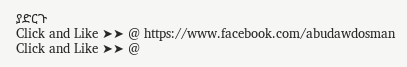ያድርጉ
Click and Like ➤➤ @ https://www.facebook.com/abudawdosman
Click and Like ➤➤ @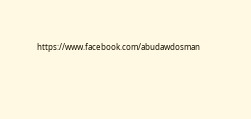https://www.facebook.com/abudawdosman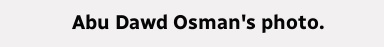Abu Dawd Osman's photo.